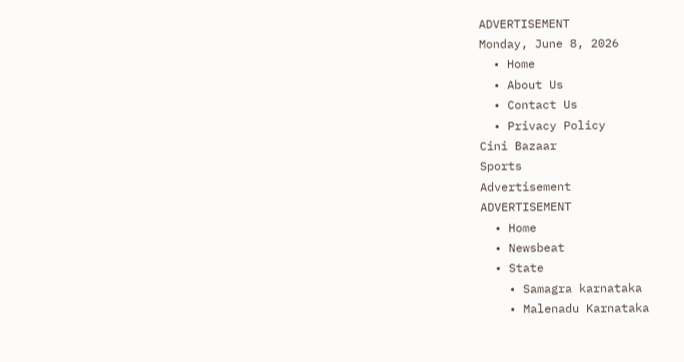ADVERTISEMENT
Monday, June 8, 2026
  • Home
  • About Us
  • Contact Us
  • Privacy Policy
Cini Bazaar
Sports
Advertisement
ADVERTISEMENT
  • Home
  • Newsbeat
  • State
    • Samagra karnataka
    • Malenadu Karnataka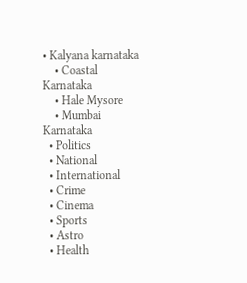• Kalyana karnataka
    • Coastal Karnataka
    • Hale Mysore
    • Mumbai Karnataka
  • Politics
  • National
  • International
  • Crime
  • Cinema
  • Sports
  • Astro
  • Health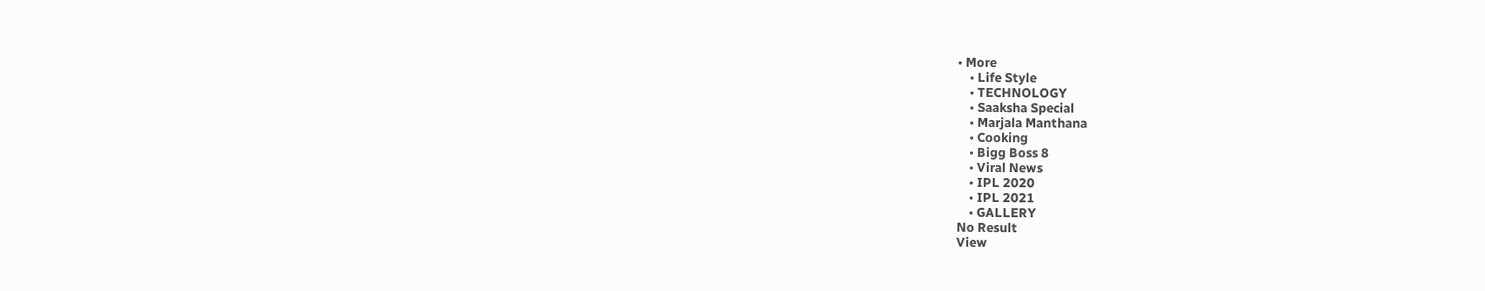• More
    • Life Style
    • TECHNOLOGY
    • Saaksha Special
    • Marjala Manthana
    • Cooking
    • Bigg Boss 8
    • Viral News
    • IPL 2020
    • IPL 2021
    • GALLERY
No Result
View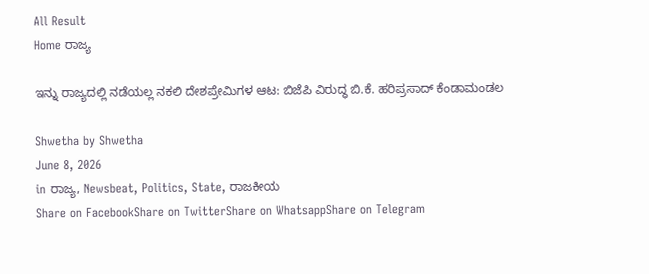All Result
Home ರಾಜ್ಯ

ಇನ್ನು ರಾಜ್ಯದಲ್ಲಿ ನಡೆಯಲ್ಲ ನಕಲಿ ದೇಶಪ್ರೇಮಿಗಳ ಆಟ: ಬಿಜೆಪಿ ವಿರುದ್ಧ ಬಿ.ಕೆ. ಹರಿಪ್ರಸಾದ್ ಕೆಂಡಾಮಂಡಲ

Shwetha by Shwetha
June 8, 2026
in ರಾಜ್ಯ, Newsbeat, Politics, State, ರಾಜಕೀಯ
Share on FacebookShare on TwitterShare on WhatsappShare on Telegram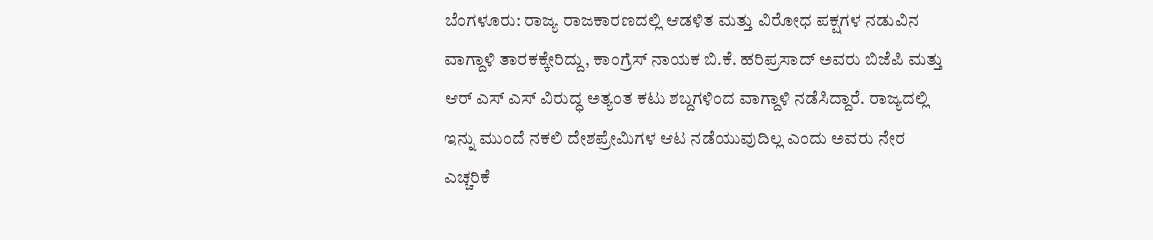ಬೆಂಗಳೂರು: ರಾಜ್ಯ ರಾಜಕಾರಣದಲ್ಲಿ ಆಡಳಿತ ಮತ್ತು ವಿರೋಧ ಪಕ್ಷಗಳ ನಡುವಿನ ವಾಗ್ದಾಳಿ ತಾರಕಕ್ಕೇರಿದ್ದು, ಕಾಂಗ್ರೆಸ್ ನಾಯಕ ಬಿ.ಕೆ. ಹರಿಪ್ರಸಾದ್ ಅವರು ಬಿಜೆಪಿ ಮತ್ತು ಆರ್ ಎಸ್ ಎಸ್ ವಿರುದ್ಧ ಅತ್ಯಂತ ಕಟು ಶಬ್ದಗಳಿಂದ ವಾಗ್ದಾಳಿ ನಡೆಸಿದ್ದಾರೆ. ರಾಜ್ಯದಲ್ಲಿ ಇನ್ನು ಮುಂದೆ ನಕಲಿ ದೇಶಪ್ರೇಮಿಗಳ ಆಟ ನಡೆಯುವುದಿಲ್ಲ ಎಂದು ಅವರು ನೇರ ಎಚ್ಚರಿಕೆ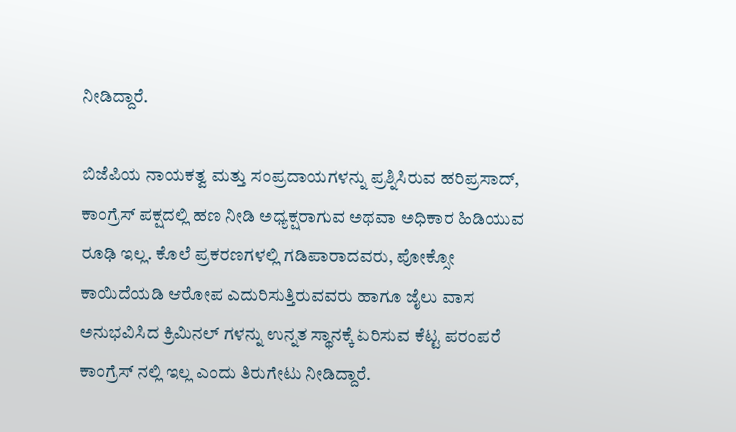ನೀಡಿದ್ದಾರೆ.

ಬಿಜೆಪಿಯ ನಾಯಕತ್ವ ಮತ್ತು ಸಂಪ್ರದಾಯಗಳನ್ನು ಪ್ರಶ್ನಿಸಿರುವ ಹರಿಪ್ರಸಾದ್, ಕಾಂಗ್ರೆಸ್ ಪಕ್ಷದಲ್ಲಿ ಹಣ ನೀಡಿ ಅಧ್ಯಕ್ಷರಾಗುವ ಅಥವಾ ಅಧಿಕಾರ ಹಿಡಿಯುವ ರೂಢಿ ಇಲ್ಲ. ಕೊಲೆ ಪ್ರಕರಣಗಳಲ್ಲಿ ಗಡಿಪಾರಾದವರು, ಪೋಕ್ಸೋ ಕಾಯಿದೆಯಡಿ ಆರೋಪ ಎದುರಿಸುತ್ತಿರುವವರು ಹಾಗೂ ಜೈಲು ವಾಸ ಅನುಭವಿಸಿದ ಕ್ರಿಮಿನಲ್ ಗಳನ್ನು ಉನ್ನತ ಸ್ಥಾನಕ್ಕೆ ಏರಿಸುವ ಕೆಟ್ಟ ಪರಂಪರೆ ಕಾಂಗ್ರೆಸ್ ನಲ್ಲಿ ಇಲ್ಲ ಎಂದು ತಿರುಗೇಟು ನೀಡಿದ್ದಾರೆ.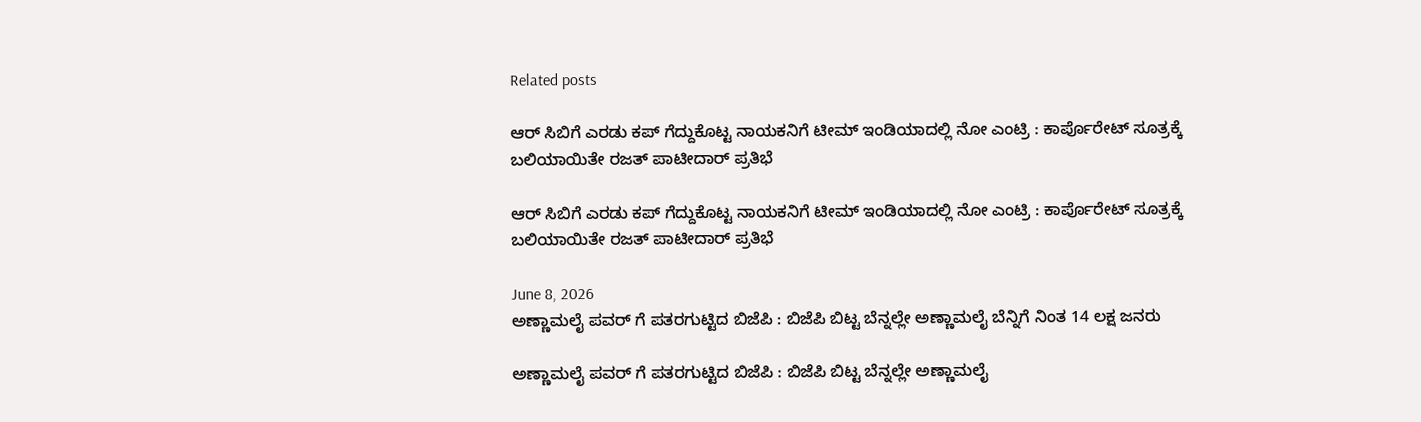Related posts

ಆರ್ ಸಿಬಿಗೆ ಎರಡು ಕಪ್ ಗೆದ್ದುಕೊಟ್ಟ ನಾಯಕನಿಗೆ ಟೀಮ್ ಇಂಡಿಯಾದಲ್ಲಿ ನೋ ಎಂಟ್ರಿ : ಕಾರ್ಪೊರೇಟ್ ಸೂತ್ರಕ್ಕೆ ಬಲಿಯಾಯಿತೇ ರಜತ್ ಪಾಟೀದಾರ್ ಪ್ರತಿಭೆ

ಆರ್ ಸಿಬಿಗೆ ಎರಡು ಕಪ್ ಗೆದ್ದುಕೊಟ್ಟ ನಾಯಕನಿಗೆ ಟೀಮ್ ಇಂಡಿಯಾದಲ್ಲಿ ನೋ ಎಂಟ್ರಿ : ಕಾರ್ಪೊರೇಟ್ ಸೂತ್ರಕ್ಕೆ ಬಲಿಯಾಯಿತೇ ರಜತ್ ಪಾಟೀದಾರ್ ಪ್ರತಿಭೆ

June 8, 2026
ಅಣ್ಣಾಮಲೈ ಪವರ್ ಗೆ ಪತರಗುಟ್ಟಿದ ಬಿಜೆಪಿ : ಬಿಜೆಪಿ ಬಿಟ್ಟ ಬೆನ್ನಲ್ಲೇ ಅಣ್ಣಾಮಲೈ ಬೆನ್ನಿಗೆ ನಿಂತ 14 ಲಕ್ಷ ಜನರು

ಅಣ್ಣಾಮಲೈ ಪವರ್ ಗೆ ಪತರಗುಟ್ಟಿದ ಬಿಜೆಪಿ : ಬಿಜೆಪಿ ಬಿಟ್ಟ ಬೆನ್ನಲ್ಲೇ ಅಣ್ಣಾಮಲೈ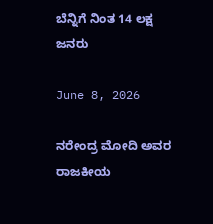ಬೆನ್ನಿಗೆ ನಿಂತ 14 ಲಕ್ಷ ಜನರು

June 8, 2026

ನರೇಂದ್ರ ಮೋದಿ ಅವರ ರಾಜಕೀಯ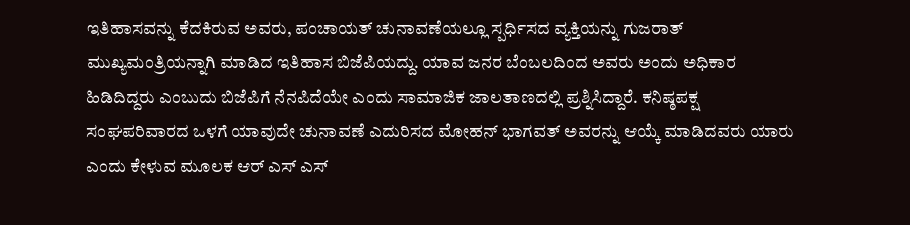ಇತಿಹಾಸವನ್ನು ಕೆದಕಿರುವ ಅವರು, ಪಂಚಾಯತ್ ಚುನಾವಣೆಯಲ್ಲೂ ಸ್ಪರ್ಧಿಸದ ವ್ಯಕ್ತಿಯನ್ನು ಗುಜರಾತ್ ಮುಖ್ಯಮಂತ್ರಿಯನ್ನಾಗಿ ಮಾಡಿದ ಇತಿಹಾಸ ಬಿಜೆಪಿಯದ್ದು. ಯಾವ ಜನರ ಬೆಂಬಲದಿಂದ ಅವರು ಅಂದು ಅಧಿಕಾರ ಹಿಡಿದಿದ್ದರು ಎಂಬುದು ಬಿಜೆಪಿಗೆ ನೆನಪಿದೆಯೇ ಎಂದು ಸಾಮಾಜಿಕ ಜಾಲತಾಣದಲ್ಲಿ ಪ್ರಶ್ನಿಸಿದ್ದಾರೆ. ಕನಿಷ್ಠಪಕ್ಷ ಸಂಘಪರಿವಾರದ ಒಳಗೆ ಯಾವುದೇ ಚುನಾವಣೆ ಎದುರಿಸದ ಮೋಹನ್ ಭಾಗವತ್ ಅವರನ್ನು ಆಯ್ಕೆ ಮಾಡಿದವರು ಯಾರು ಎಂದು ಕೇಳುವ ಮೂಲಕ ಆರ್ ಎಸ್ ಎಸ್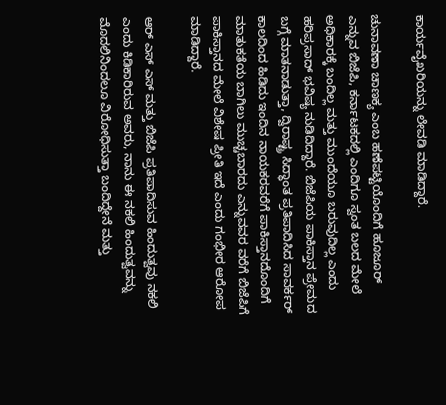ಕಾರ್ಯವೈಖರಿಯನ್ನು ಲೇವಡಿ ಮಾಡಿದ್ದಾರೆ.

ಚುನಾವಣಾ ಚಾಣಕ್ಯ ಎಂಬ ಹಣೆಪಟ್ಟಿಯೊಂದಿಗೆ ಹೂಜೂರ್ ಎನ್ನುವ ಬಿಜೆಪಿ, ಕರ್ನಾಟಕದಲ್ಲಿ ಎಂದಿಗೂ ಸ್ವಂತ ಬಲದ ಮೇಲೆ ಅಧಿಕಾರಕ್ಕೆ ಬಂದಿಲ್ಲ ಮತ್ತು ಮುಂದೆಯೂ ಬರುವುದಿಲ್ಲ ಎಂದು ಹರಿಪ್ರಸಾದ್ ಭವಿಷ್ಯ ನುಡಿದಿದ್ದಾರೆ. ಬಿಜೆಪಿಯ ಪಾಕಿಸ್ತಾನ ಪ್ರೇಮದ ಬಗ್ಗೆ ಮಾತನಾಡುತ್ತಾ, ದ್ವಿರಾಷ್ಟ್ರ ಸಿದ್ಧಾಂತ ಪ್ರತಿಪಾದಿಸಿದ ಸಾವರ್ಕರ್ ಕಾಲದಿಂದ ಹಿಡಿದು ಇಂದಿನ ನಾಯಕರವರೆಗೆ ಪಾಕಿಸ್ತಾನದೊಂದಿಗೆ ಮಾತುಕತೆಯ ಬಾಗಿಲು ಮುಚ್ಚಬಾರದು ಎನ್ನುವವರ ವರೆಗೆ ಬಿಜೆಪಿಗೆ ಪಾಕಿಸ್ತಾನದ ಮೇಲೆ ವಿಶೇಷ ಪ್ರೀತಿ ಇದೆ ಎಂದು ಗಂಭೀರ ಆರೋಪ ಮಾಡಿದ್ದಾರೆ.

ಆರ್ ಎಸ್ ಎಸ್ ಮತ್ತು ಬಿಜೆಪಿ ಪ್ರತಿಪಾದಿಸುವ ಹಿಂದುತ್ವವು ನಕಲಿ ಎಂದು ಕಿಡಿಕಾರಿರುವ ಅವರು, ನಾನು ಈ ನಕಲಿ ಹಿಂದುತ್ವವನ್ನು ಮೊದಲಿನಿಂದಲೂ ವಿರೋಧಿಸುತ್ತಾ ಬಂದಿದ್ದೇನೆ ಮತ್ತು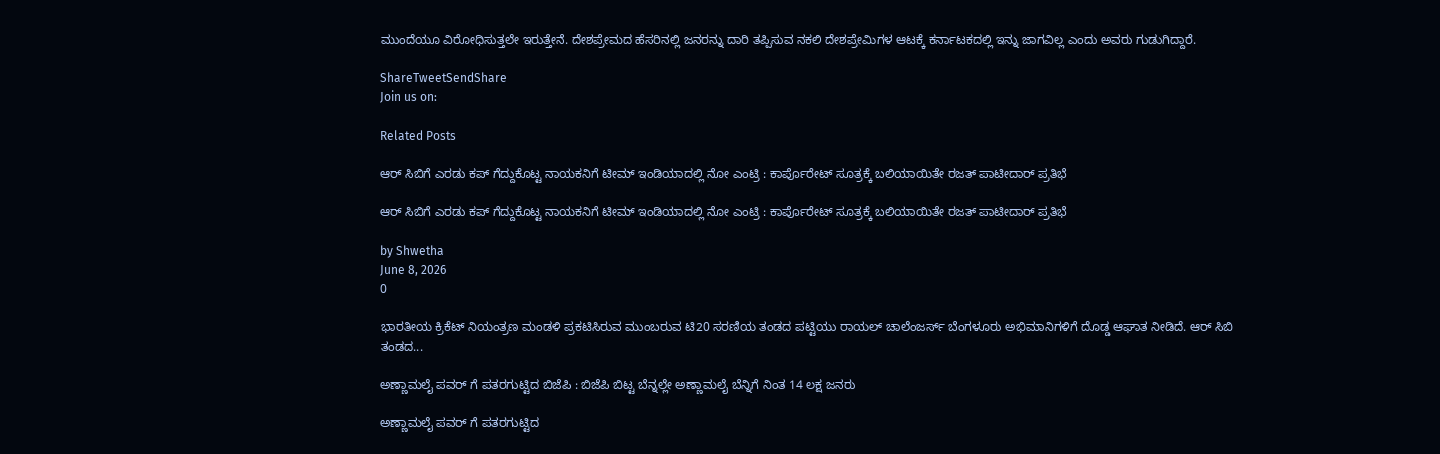ಮುಂದೆಯೂ ವಿರೋಧಿಸುತ್ತಲೇ ಇರುತ್ತೇನೆ. ದೇಶಪ್ರೇಮದ ಹೆಸರಿನಲ್ಲಿ ಜನರನ್ನು ದಾರಿ ತಪ್ಪಿಸುವ ನಕಲಿ ದೇಶಪ್ರೇಮಿಗಳ ಆಟಕ್ಕೆ ಕರ್ನಾಟಕದಲ್ಲಿ ಇನ್ನು ಜಾಗವಿಲ್ಲ ಎಂದು ಅವರು ಗುಡುಗಿದ್ದಾರೆ.

ShareTweetSendShare
Join us on:

Related Posts

ಆರ್ ಸಿಬಿಗೆ ಎರಡು ಕಪ್ ಗೆದ್ದುಕೊಟ್ಟ ನಾಯಕನಿಗೆ ಟೀಮ್ ಇಂಡಿಯಾದಲ್ಲಿ ನೋ ಎಂಟ್ರಿ : ಕಾರ್ಪೊರೇಟ್ ಸೂತ್ರಕ್ಕೆ ಬಲಿಯಾಯಿತೇ ರಜತ್ ಪಾಟೀದಾರ್ ಪ್ರತಿಭೆ

ಆರ್ ಸಿಬಿಗೆ ಎರಡು ಕಪ್ ಗೆದ್ದುಕೊಟ್ಟ ನಾಯಕನಿಗೆ ಟೀಮ್ ಇಂಡಿಯಾದಲ್ಲಿ ನೋ ಎಂಟ್ರಿ : ಕಾರ್ಪೊರೇಟ್ ಸೂತ್ರಕ್ಕೆ ಬಲಿಯಾಯಿತೇ ರಜತ್ ಪಾಟೀದಾರ್ ಪ್ರತಿಭೆ

by Shwetha
June 8, 2026
0

ಭಾರತೀಯ ಕ್ರಿಕೆಟ್ ನಿಯಂತ್ರಣ ಮಂಡಳಿ ಪ್ರಕಟಿಸಿರುವ ಮುಂಬರುವ ಟಿ20 ಸರಣಿಯ ತಂಡದ ಪಟ್ಟಿಯು ರಾಯಲ್ ಚಾಲೆಂಜರ್ಸ್ ಬೆಂಗಳೂರು ಅಭಿಮಾನಿಗಳಿಗೆ ದೊಡ್ಡ ಆಘಾತ ನೀಡಿದೆ. ಆರ್ ಸಿಬಿ ತಂಡದ...

ಅಣ್ಣಾಮಲೈ ಪವರ್ ಗೆ ಪತರಗುಟ್ಟಿದ ಬಿಜೆಪಿ : ಬಿಜೆಪಿ ಬಿಟ್ಟ ಬೆನ್ನಲ್ಲೇ ಅಣ್ಣಾಮಲೈ ಬೆನ್ನಿಗೆ ನಿಂತ 14 ಲಕ್ಷ ಜನರು

ಅಣ್ಣಾಮಲೈ ಪವರ್ ಗೆ ಪತರಗುಟ್ಟಿದ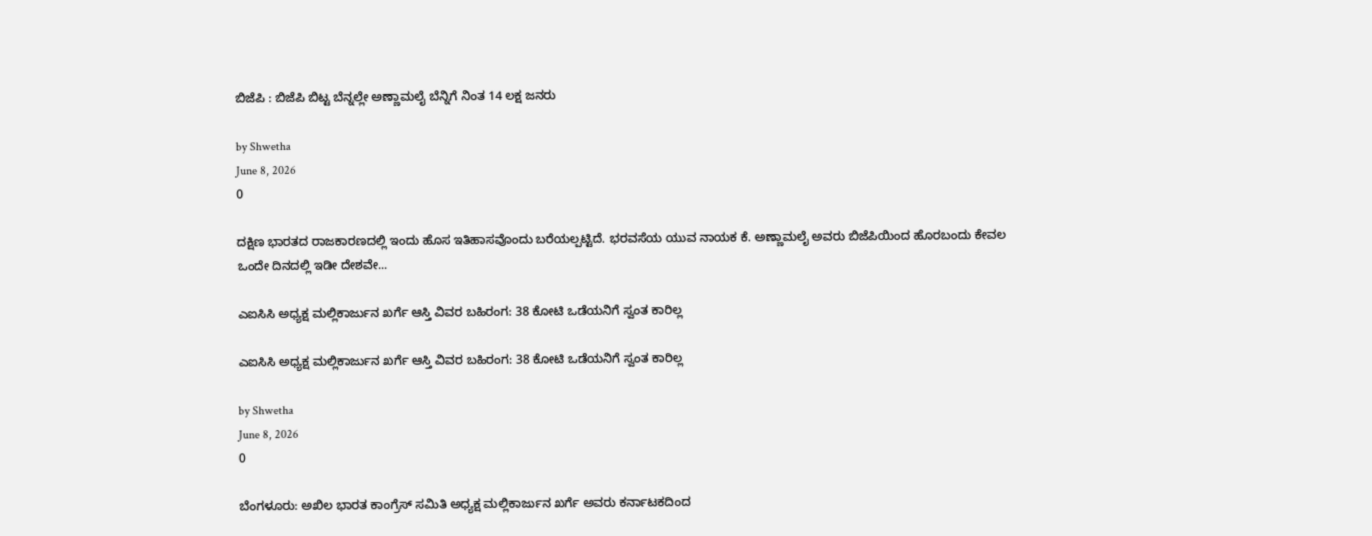ಬಿಜೆಪಿ : ಬಿಜೆಪಿ ಬಿಟ್ಟ ಬೆನ್ನಲ್ಲೇ ಅಣ್ಣಾಮಲೈ ಬೆನ್ನಿಗೆ ನಿಂತ 14 ಲಕ್ಷ ಜನರು

by Shwetha
June 8, 2026
0

ದಕ್ಷಿಣ ಭಾರತದ ರಾಜಕಾರಣದಲ್ಲಿ ಇಂದು ಹೊಸ ಇತಿಹಾಸವೊಂದು ಬರೆಯಲ್ಪಟ್ಟಿದೆ. ಭರವಸೆಯ ಯುವ ನಾಯಕ ಕೆ. ಅಣ್ಣಾಮಲೈ ಅವರು ಬಿಜೆಪಿಯಿಂದ ಹೊರಬಂದು ಕೇವಲ ಒಂದೇ ದಿನದಲ್ಲಿ ಇಡೀ ದೇಶವೇ...

ಎಐಸಿಸಿ ಅಧ್ಯಕ್ಷ ಮಲ್ಲಿಕಾರ್ಜುನ ಖರ್ಗೆ ಆಸ್ತಿ ವಿವರ ಬಹಿರಂಗ: 38 ಕೋಟಿ ಒಡೆಯನಿಗೆ ಸ್ವಂತ ಕಾರಿಲ್ಲ

ಎಐಸಿಸಿ ಅಧ್ಯಕ್ಷ ಮಲ್ಲಿಕಾರ್ಜುನ ಖರ್ಗೆ ಆಸ್ತಿ ವಿವರ ಬಹಿರಂಗ: 38 ಕೋಟಿ ಒಡೆಯನಿಗೆ ಸ್ವಂತ ಕಾರಿಲ್ಲ

by Shwetha
June 8, 2026
0

ಬೆಂಗಳೂರು: ಅಖಿಲ ಭಾರತ ಕಾಂಗ್ರೆಸ್ ಸಮಿತಿ ಅಧ್ಯಕ್ಷ ಮಲ್ಲಿಕಾರ್ಜುನ ಖರ್ಗೆ ಅವರು ಕರ್ನಾಟಕದಿಂದ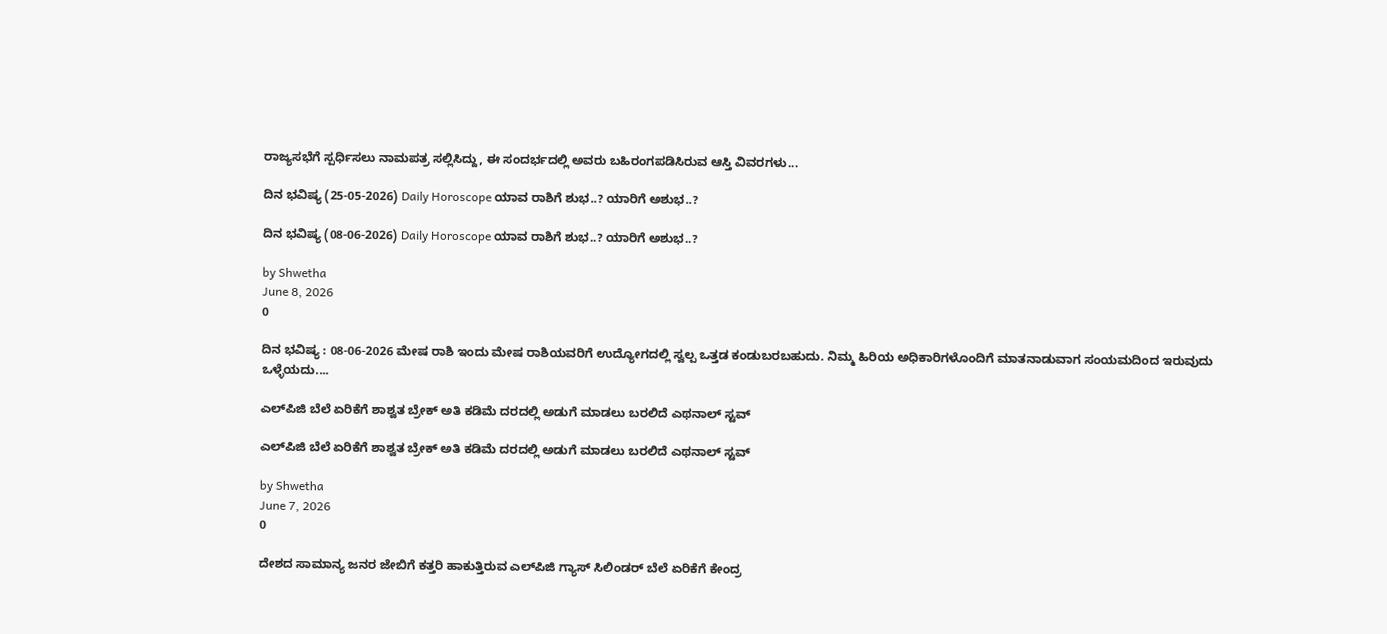ರಾಜ್ಯಸಭೆಗೆ ಸ್ಪರ್ಧಿಸಲು ನಾಮಪತ್ರ ಸಲ್ಲಿಸಿದ್ದು, ಈ ಸಂದರ್ಭದಲ್ಲಿ ಅವರು ಬಹಿರಂಗಪಡಿಸಿರುವ ಆಸ್ತಿ ವಿವರಗಳು...

ದಿನ ಭವಿಷ್ಯ (25-05-2026) Daily Horoscope ಯಾವ ರಾಶಿಗೆ ಶುಭ..? ಯಾರಿಗೆ ಅಶುಭ..?

ದಿನ ಭವಿಷ್ಯ (08-06-2026) Daily Horoscope ಯಾವ ರಾಶಿಗೆ ಶುಭ..? ಯಾರಿಗೆ ಅಶುಭ..?

by Shwetha
June 8, 2026
0

ದಿನ ಭವಿಷ್ಯ : 08-06-2026 ಮೇಷ ರಾಶಿ ಇಂದು ಮೇಷ ರಾಶಿಯವರಿಗೆ ಉದ್ಯೋಗದಲ್ಲಿ ಸ್ವಲ್ಪ ಒತ್ತಡ ಕಂಡುಬರಬಹುದು. ನಿಮ್ಮ ಹಿರಿಯ ಅಧಿಕಾರಿಗಳೊಂದಿಗೆ ಮಾತನಾಡುವಾಗ ಸಂಯಮದಿಂದ ಇರುವುದು ಒಳ್ಳೆಯದು....

ಎಲ್‌ಪಿಜಿ ಬೆಲೆ ಏರಿಕೆಗೆ ಶಾಶ್ವತ ಬ್ರೇಕ್ ಅತಿ ಕಡಿಮೆ ದರದಲ್ಲಿ ಅಡುಗೆ ಮಾಡಲು ಬರಲಿದೆ ಎಥನಾಲ್ ಸ್ಟವ್

ಎಲ್‌ಪಿಜಿ ಬೆಲೆ ಏರಿಕೆಗೆ ಶಾಶ್ವತ ಬ್ರೇಕ್ ಅತಿ ಕಡಿಮೆ ದರದಲ್ಲಿ ಅಡುಗೆ ಮಾಡಲು ಬರಲಿದೆ ಎಥನಾಲ್ ಸ್ಟವ್

by Shwetha
June 7, 2026
0

ದೇಶದ ಸಾಮಾನ್ಯ ಜನರ ಜೇಬಿಗೆ ಕತ್ತರಿ ಹಾಕುತ್ತಿರುವ ಎಲ್‌ಪಿಜಿ ಗ್ಯಾಸ್ ಸಿಲಿಂಡರ್ ಬೆಲೆ ಏರಿಕೆಗೆ ಕೇಂದ್ರ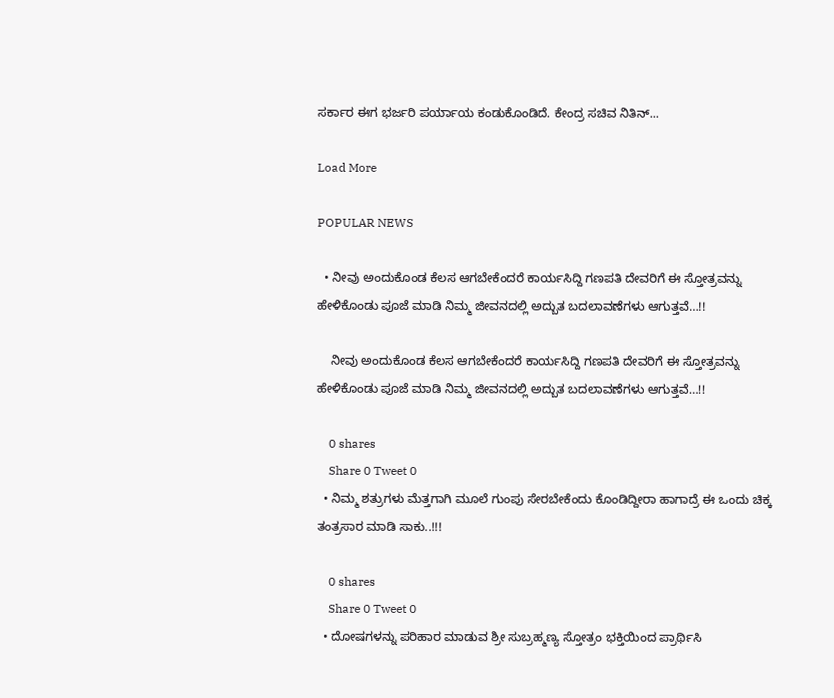ಸರ್ಕಾರ ಈಗ ಭರ್ಜರಿ ಪರ್ಯಾಯ ಕಂಡುಕೊಂಡಿದೆ. ಕೇಂದ್ರ ಸಚಿವ ನಿತಿನ್...

Load More

POPULAR NEWS

  • ನೀವು ಅಂದುಕೊಂಡ ಕೆಲಸ ಆಗಬೇಕೆಂದರೆ ಕಾರ್ಯಸಿದ್ದಿ ಗಣಪತಿ ದೇವರಿಗೆ ಈ ಸ್ತೋತ್ರವನ್ನು ಹೇಳಿಕೊಂಡು ಪೂಜೆ ಮಾಡಿ ನಿಮ್ಮ ಜೀವನದಲ್ಲಿ ಅದ್ಬುತ ಬದಲಾವಣೆಗಳು ಆಗುತ್ತವೆ…!!

    ನೀವು ಅಂದುಕೊಂಡ ಕೆಲಸ ಆಗಬೇಕೆಂದರೆ ಕಾರ್ಯಸಿದ್ದಿ ಗಣಪತಿ ದೇವರಿಗೆ ಈ ಸ್ತೋತ್ರವನ್ನು ಹೇಳಿಕೊಂಡು ಪೂಜೆ ಮಾಡಿ ನಿಮ್ಮ ಜೀವನದಲ್ಲಿ ಅದ್ಬುತ ಬದಲಾವಣೆಗಳು ಆಗುತ್ತವೆ…!!

    0 shares
    Share 0 Tweet 0
  • ನಿಮ್ಮ ಶತ್ರುಗಳು ಮೆತ್ತಗಾಗಿ ಮೂಲೆ ಗುಂಪು ಸೇರಬೇಕೆಂದು ಕೊಂಡಿದ್ದೀರಾ ಹಾಗಾದ್ರೆ ಈ ಒಂದು ಚಿಕ್ಕ ತಂತ್ರಸಾರ ಮಾಡಿ ಸಾಕು..!!!

    0 shares
    Share 0 Tweet 0
  • ದೋಷಗಳನ್ನು ಪರಿಹಾರ ಮಾಡುವ ಶ್ರೀ ಸುಬ್ರಹ್ಮಣ್ಯ ಸ್ತೋತ್ರಂ ಭಕ್ತಿಯಿಂದ ಪ್ರಾರ್ಥಿಸಿ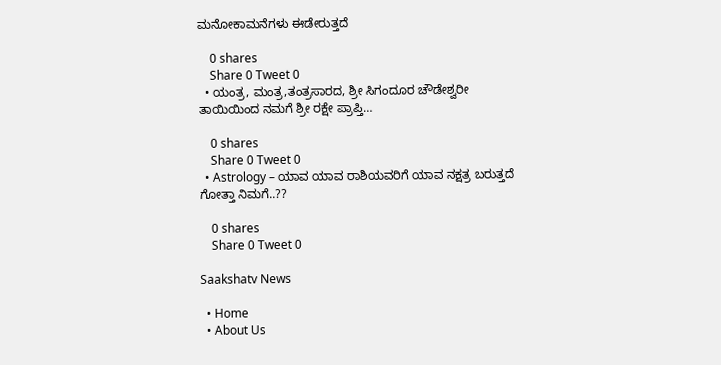ಮನೋಕಾಮನೆಗಳು ಈಡೇರುತ್ತದೆ

    0 shares
    Share 0 Tweet 0
  • ಯಂತ್ರ, ಮಂತ್ರ,ತಂತ್ರಸಾರದ, ಶ್ರೀ ಸಿಗಂದೂರ ಚೌಡೇಶ್ವರೀ ತಾಯಿಯಿಂದ ನಮಗೆ ಶ್ರೀ ರಕ್ಷೇ ಪ್ರಾಪ್ತಿ…

    0 shares
    Share 0 Tweet 0
  • Astrology – ಯಾವ ಯಾವ ರಾಶಿಯವರಿಗೆ ಯಾವ ನಕ್ಷತ್ರ ಬರುತ್ತದೆ ಗೋತ್ತಾ ನಿಮಗೆ..??

    0 shares
    Share 0 Tweet 0

Saakshatv News

  • Home
  • About Us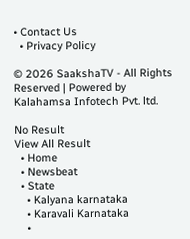• Contact Us
  • Privacy Policy

© 2026 SaakshaTV - All Rights Reserved | Powered by Kalahamsa Infotech Pvt. ltd.

No Result
View All Result
  • Home
  • Newsbeat
  • State
    • Kalyana karnataka
    • Karavali Karnataka
    •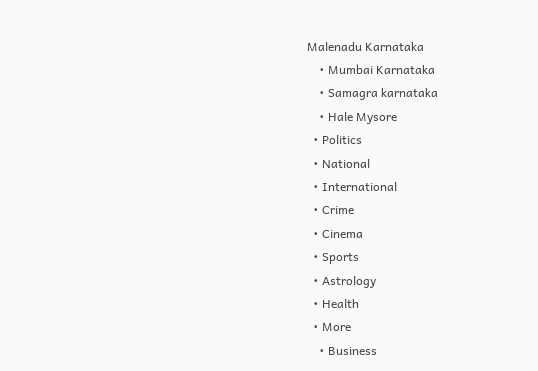Malenadu Karnataka
    • Mumbai Karnataka
    • Samagra karnataka
    • Hale Mysore
  • Politics
  • National
  • International
  • Crime
  • Cinema
  • Sports
  • Astrology
  • Health
  • More
    • Business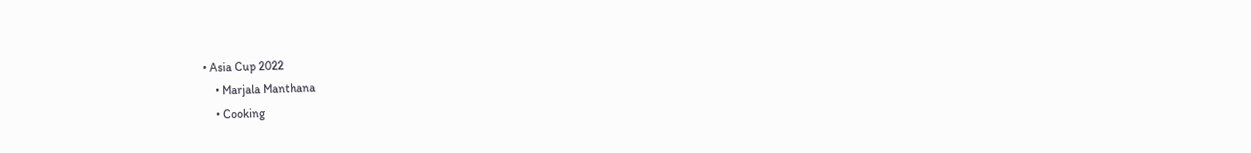• Asia Cup 2022
    • Marjala Manthana
    • Cooking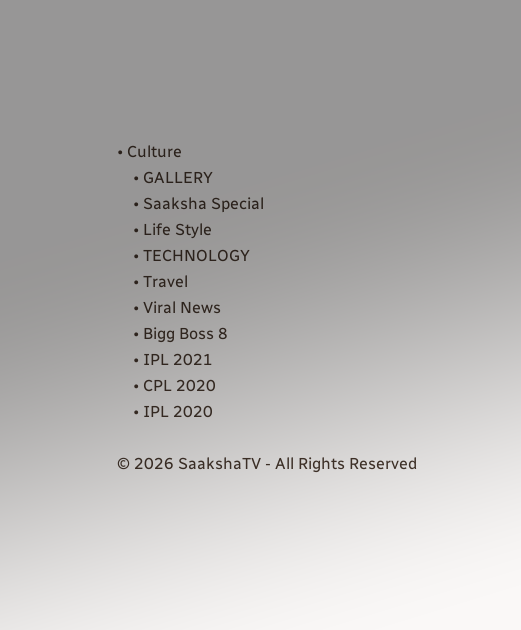• Culture
    • GALLERY
    • Saaksha Special
    • Life Style
    • TECHNOLOGY
    • Travel
    • Viral News
    • Bigg Boss 8
    • IPL 2021
    • CPL 2020
    • IPL 2020

© 2026 SaakshaTV - All Rights Reserved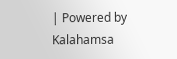| Powered by Kalahamsa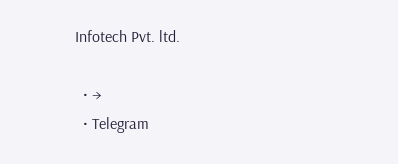Infotech Pvt. ltd.

  • →
  • Telegram